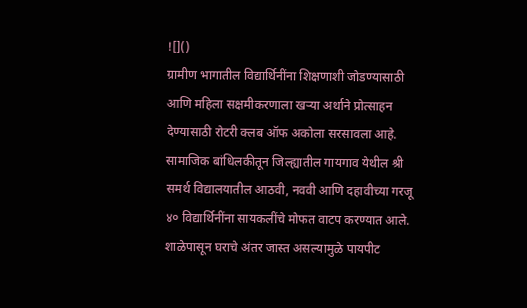![]()
ग्रामीण भागातील विद्यार्थिनींना शिक्षणाशी जोडण्यासाठी आणि महिला सक्षमीकरणाला खऱ्या अर्थाने प्रोत्साहन देण्यासाठी रोटरी क्लब ऑफ अकोला सरसावला आहे. सामाजिक बांधिलकीतून जिल्ह्यातील गायगाव येथील श्री समर्थ विद्यालयातील आठवी, नववी आणि दहावीच्या गरजू ४० विद्यार्थिनींना सायकलींचे मोफत वाटप करण्यात आले. शाळेपासून घराचे अंतर जास्त असल्यामुळे पायपीट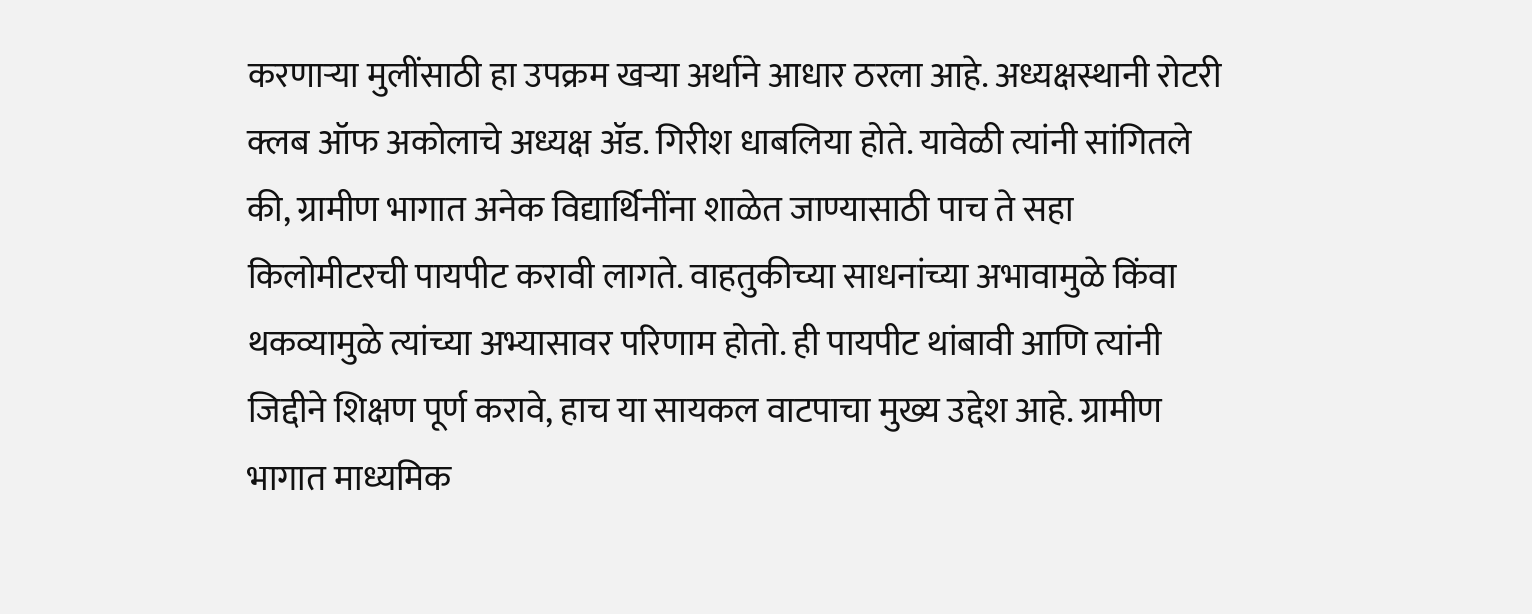करणाऱ्या मुलींसाठी हा उपक्रम खऱ्या अर्थाने आधार ठरला आहे. अध्यक्षस्थानी रोटरी क्लब ऑफ अकोलाचे अध्यक्ष ॲड. गिरीश धाबलिया होते. यावेळी त्यांनी सांगितले की, ग्रामीण भागात अनेक विद्यार्थिनींना शाळेत जाण्यासाठी पाच ते सहा किलोमीटरची पायपीट करावी लागते. वाहतुकीच्या साधनांच्या अभावामुळे किंवा थकव्यामुळे त्यांच्या अभ्यासावर परिणाम होतो. ही पायपीट थांबावी आणि त्यांनी जिद्दीने शिक्षण पूर्ण करावे, हाच या सायकल वाटपाचा मुख्य उद्देश आहे. ग्रामीण भागात माध्यमिक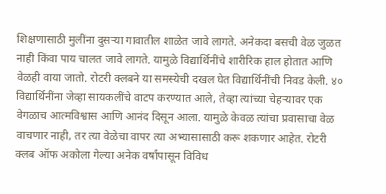शिक्षणासाठी मुलींना दुसऱ्या गावातील शाळेत जावे लागते. अनेकदा बसची वेळ जुळत नाही किंवा पाय चालत जावे लागते. यामुळे विद्यार्थिनींचे शारीरिक हाल होतात आणि वेळही वाया जातो. रोटरी क्लबने या समस्येची दखल घेत विद्यार्थिनींची निवड केली. ४० विद्यार्थिनींना जेव्हा सायकलींचे वाटप करण्यात आले, तेव्हा त्यांच्या चेहऱ्यावर एक वेगळाच आत्मविश्वास आणि आनंद दिसून आला. यामुळे केवळ त्यांचा प्रवासाचा वेळ वाचणार नाही, तर त्या वेळेचा वापर त्या अभ्यासासाठी करू शकणार आहेत. रोटरी क्लब ऑफ अकोला गेल्या अनेक वर्षांपासून विविध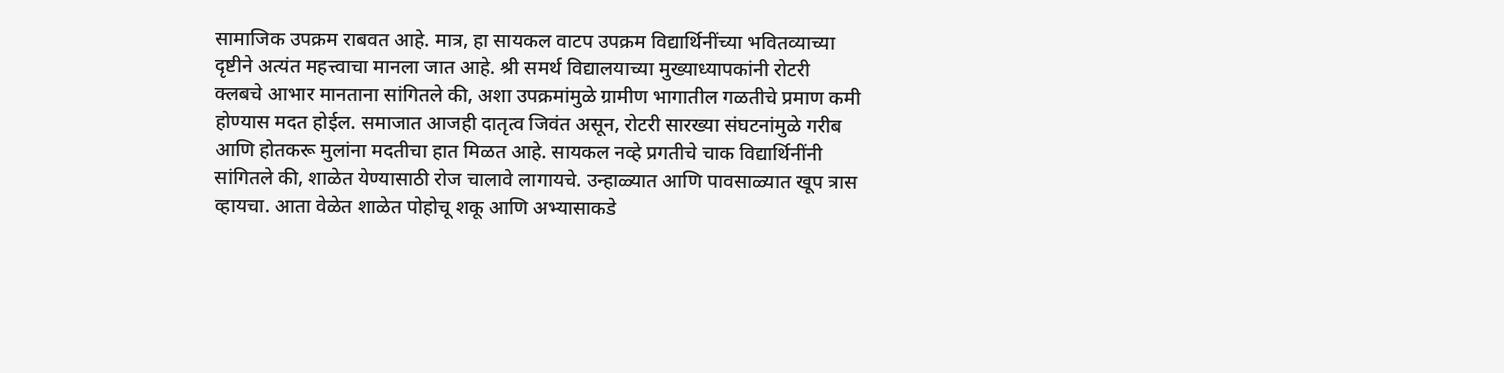सामाजिक उपक्रम राबवत आहे. मात्र, हा सायकल वाटप उपक्रम विद्यार्थिनींच्या भवितव्याच्या दृष्टीने अत्यंत महत्त्वाचा मानला जात आहे. श्री समर्थ विद्यालयाच्या मुख्याध्यापकांनी रोटरी क्लबचे आभार मानताना सांगितले की, अशा उपक्रमांमुळे ग्रामीण भागातील गळतीचे प्रमाण कमी होण्यास मदत होईल. समाजात आजही दातृत्व जिवंत असून, रोटरी सारख्या संघटनांमुळे गरीब आणि होतकरू मुलांना मदतीचा हात मिळत आहे. सायकल नव्हे प्रगतीचे चाक विद्यार्थिनींनी सांगितले की, शाळेत येण्यासाठी रोज चालावे लागायचे. उन्हाळ्यात आणि पावसाळ्यात खूप त्रास व्हायचा. आता वेळेत शाळेत पोहोचू शकू आणि अभ्यासाकडे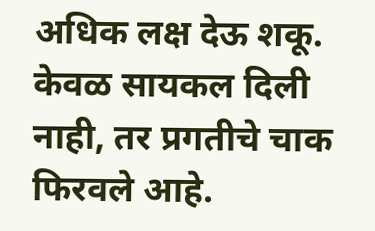अधिक लक्ष देऊ शकू. केवळ सायकल दिली नाही, तर प्रगतीचे चाक फिरवले आहे.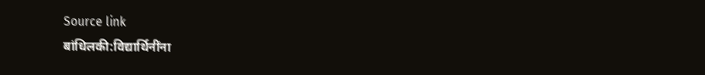Source link
बांधिलकी:विद्यार्थिनींना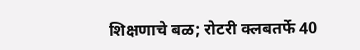शिक्षणाचे बळ; रोटरी क्लबतर्फे 40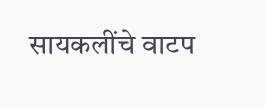सायकलींचे वाटप